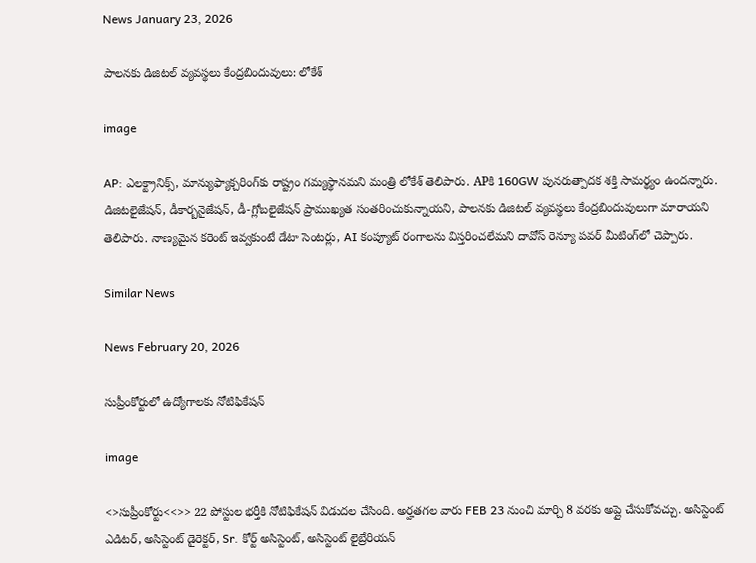News January 23, 2026

పాలనకు డిజిటల్ వ్యవస్థలు కేంద్రబిందువులు: లోకేశ్

image

AP: ఎలక్ట్రానిక్స్, మాన్యుఫ్యాక్చరింగ్‌కు రాష్ట్రం గమ్యస్థానమని మంత్రి లోకేశ్ తెలిపారు. APకి 160GW పునరుత్పాదక శక్తి సామర్థ్యం ఉందన్నారు. డిజిటలైజేషన్, డీకార్బనైజేషన్, డీ-గ్లోబలైజేషన్ ప్రాముఖ్యత సంతరించుకున్నాయని, పాలనకు డిజిటల్ వ్యవస్థలు కేంద్రబిందువులుగా మారాయని తెలిపారు. నాణ్యమైన కరెంట్ ఇవ్వకుంటే డేటా సెంటర్లు, AI కంప్యూట్ రంగాలను విస్తరించలేమని దావోస్ రెన్యూ పవర్ మీటింగ్‌లో చెప్పారు.

Similar News

News February 20, 2026

సుప్రీంకోర్టులో ఉద్యోగాలకు నోటిఫికేషన్

image

<>సుప్రీంకోర్టు<<>> 22 పోస్టుల భర్తీకి నోటిఫికేషన్ విడుదల చేసింది. అర్హతగల వారు FEB 23 నుంచి మార్చి 8 వరకు అప్లై చేసుకోవచ్చు. అసిస్టెంట్ ఎడిటర్, అసిస్టెంట్ డైరెక్టర్, Sr. కోర్ట్ అసిస్టెంట్, అసిస్టెంట్ లైబ్రేరియన్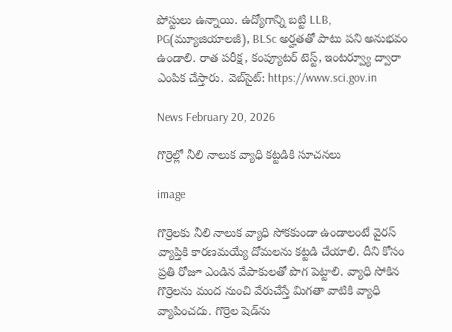పోస్టులు ఉన్నాయి. ఉద్యోగాన్ని బట్టి LLB, PG(మ్యూజియాలజీ), BLSc అర్హతతో పాటు పని అనుభవం ఉండాలి. రాత పరీక్ష, కంప్యూటర్ టెస్ట్, ఇంటర్వ్యూ ద్వారా ఎంపిక చేస్తారు. వెబ్‌సైట్: https://www.sci.gov.in

News February 20, 2026

గొర్రెల్లో నీలి నాలుక వ్యాధి కట్టడికి సూచనలు

image

గొర్రెల‌కు నీలి నాలుక వ్యాధి సోక‌కుండా ఉండాలంటే వైర‌స్ వ్యాప్తికి కార‌ణ‌మ‌య్యే దోమ‌ల‌ను కట్టడి చేయాలి. దీని కోసం ప్రతి రోజూ ఎండిన వేపాకులతో పొగ పెట్టాలి. వ్యాధి సోకిన గొర్రెలను మంద నుంచి వేరుచేస్తే మిగ‌తా వాటికి వ్యాధి వ్యాపించ‌దు. గొర్రెల షెడ్‌ను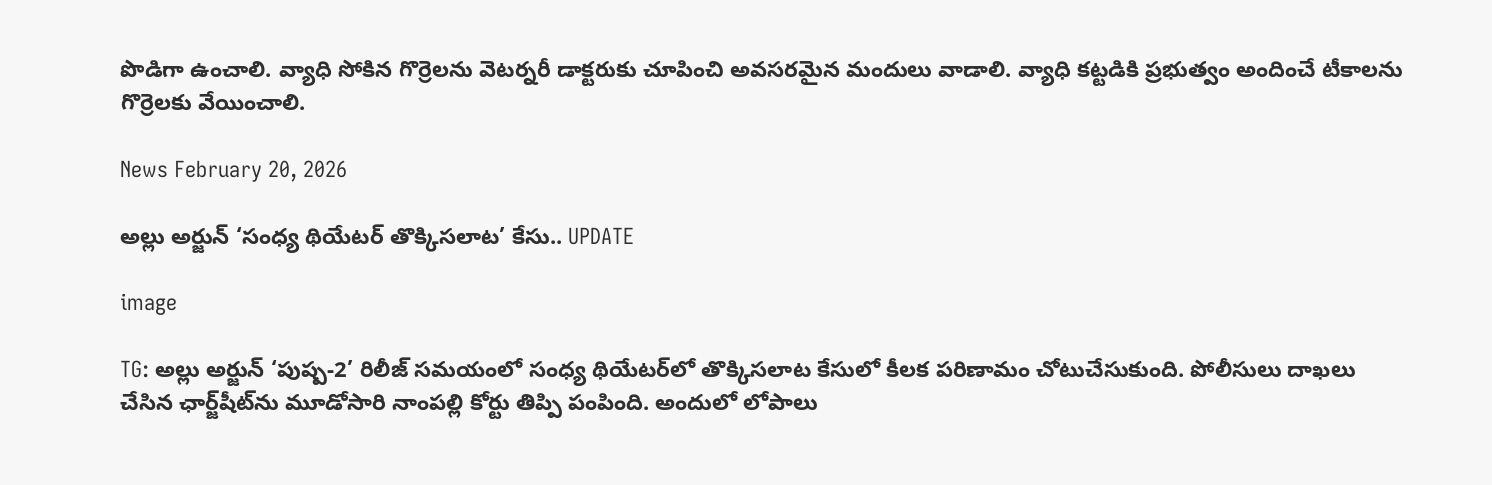పొడిగా ఉంచాలి. వ్యాధి సోకిన గొర్రెలను వెటర్నరీ డాక్టరుకు చూపించి అవసరమైన మందులు వాడాలి. వ్యాధి కట్టడికి ప్రభుత్వం అందించే టీకాలను గొర్రెలకు వేయించాలి.

News February 20, 2026

అల్లు అర్జున్ ‘సంధ్య థియేటర్ తొక్కిసలాట’ కేసు.. UPDATE

image

TG: అల్లు అర్జున్ ‘పుష్ప-2’ రిలీజ్ సమయంలో సంధ్య థియేటర్‌లో తొక్కిసలాట కేసులో కీలక పరిణామం చోటుచేసుకుంది. పోలీసులు దాఖలు చేసిన ఛార్జ్‌షీట్‌ను మూడోసారి నాంపల్లి కోర్టు తిప్పి పంపింది. అందులో లోపాలు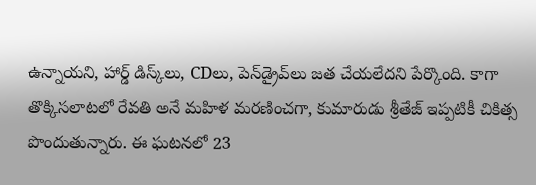ఉన్నాయని, హార్డ్ డిస్క్‌లు, CDలు, పెన్‌డ్రైవ్‌లు జత చేయలేదని పేర్కొంది. కాగా తొక్కిసలాటలో రేవతి అనే మహిళ మరణించగా, కుమారుడు శ్రీతేజ్ ఇప్పటికీ చికిత్స పొందుతున్నారు. ఈ ఘటనలో 23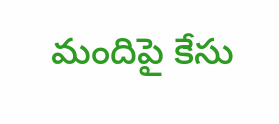మందిపై కేసు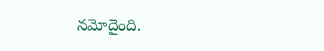నమోదైంది.